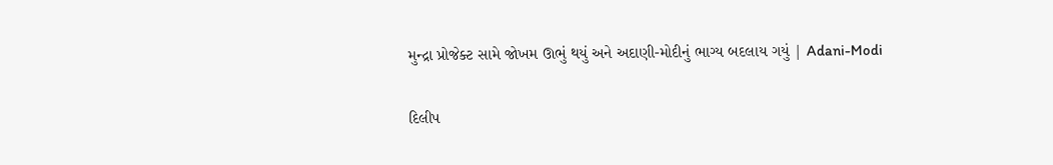મુન્દ્રા પ્રોજેક્ટ સામે જોખમ ઊભું થયું અને અદાણી-મોદીનું ભાગ્ય બદલાય ગયું | Adani-Modi

દિલીપ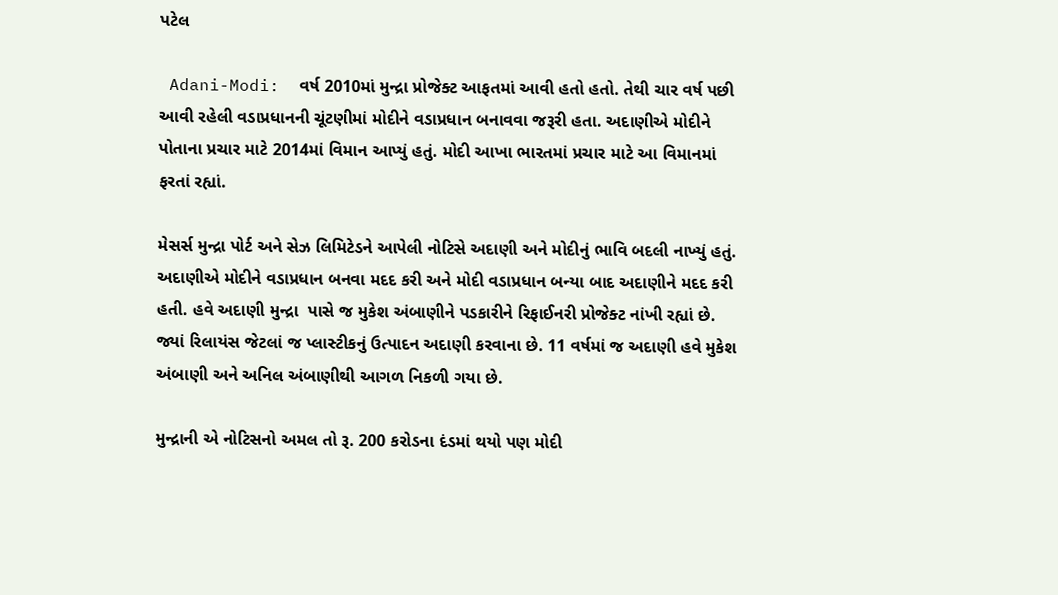પટેલ

 Adani-Modi:  વર્ષ 2010માં મુન્દ્રા પ્રોજેક્ટ આફતમાં આવી હતો હતો. તેથી ચાર વર્ષ પછી આવી રહેલી વડાપ્રધાનની ચૂંટણીમાં મોદીને વડાપ્રધાન બનાવવા જરૂરી હતા. અદાણીએ મોદીને પોતાના પ્રચાર માટે 2014માં વિમાન આપ્યું હતું. મોદી આખા ભારતમાં પ્રચાર માટે આ વિમાનમાં ફરતાં રહ્યાં.

મેસર્સ મુન્દ્રા પોર્ટ અને સેઝ લિમિટેડને આપેલી નોટિસે અદાણી અને મોદીનું ભાવિ બદલી નાખ્યું હતું. અદાણીએ મોદીને વડાપ્રધાન બનવા મદદ કરી અને મોદી વડાપ્રધાન બન્યા બાદ અદાણીને મદદ કરી હતી. હવે અદાણી મુન્દ્રા  પાસે જ મુકેશ અંબાણીને પડકારીને રિફાઈનરી પ્રોજેક્ટ નાંખી રહ્યાં છે. જ્યાં રિલાયંસ જેટલાં જ પ્લાસ્ટીકનું ઉત્પાદન અદાણી કરવાના છે. 11 વર્ષમાં જ અદાણી હવે મુકેશ અંબાણી અને અનિલ અંબાણીથી આગળ નિકળી ગયા છે.

મુન્દ્રાની એ નોટિસનો અમલ તો રૂ. 200 કરોડના દંડમાં થયો પણ મોદી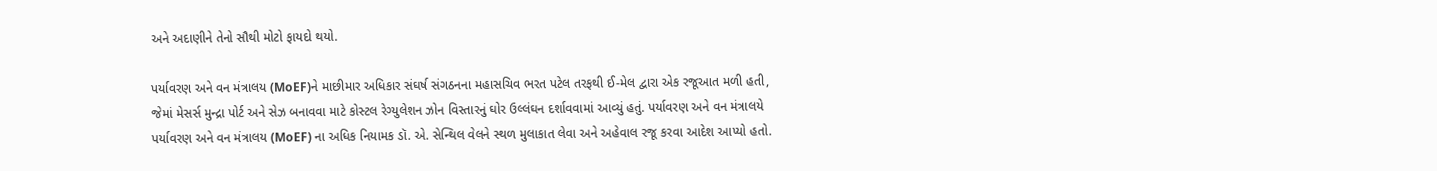અને અદાણીને તેનો સૌથી મોટો ફાયદો થયો.

પર્યાવરણ અને વન મંત્રાલય (MoEF)ને માછીમાર અધિકાર સંઘર્ષ સંગઠનના મહાસચિવ ભરત પટેલ તરફથી ઈ-મેલ દ્વારા એક રજૂઆત મળી હતી, જેમાં મેસર્સ મુન્દ્રા પોર્ટ અને સેઝ બનાવવા માટે કોસ્ટલ રેગ્યુલેશન ઝોન વિસ્તારનું ઘોર ઉલ્લંઘન દર્શાવવામાં આવ્યું હતું. પર્યાવરણ અને વન મંત્રાલયે પર્યાવરણ અને વન મંત્રાલય (MoEF) ના અધિક નિયામક ડૉ. એ. સેન્થિલ વેલને સ્થળ મુલાકાત લેવા અને અહેવાલ રજૂ કરવા આદેશ આપ્યો હતો.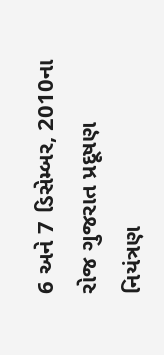6 અને 7 ડિસેમ્બર, 2010ના રોજ ગુજરાત પ્રદૂષણ નિયંત્રણ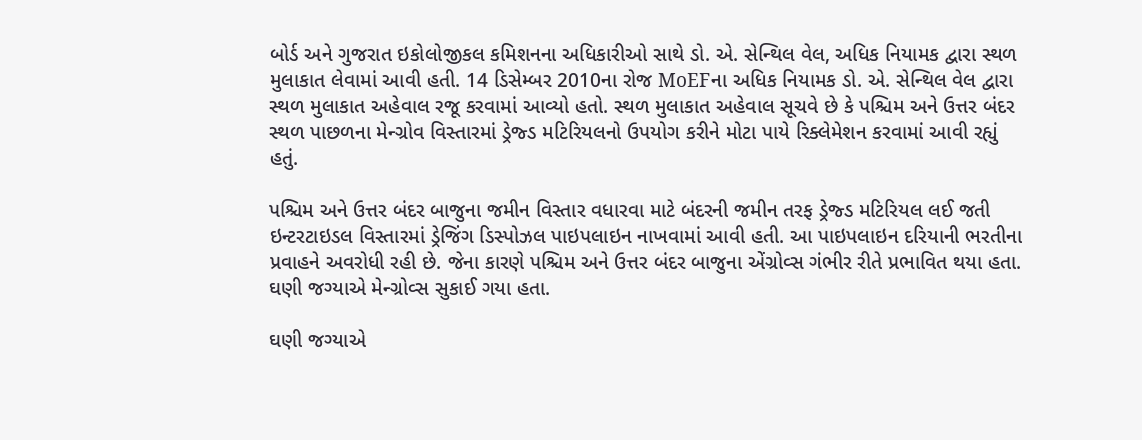બોર્ડ અને ગુજરાત ઇકોલોજીકલ કમિશનના અધિકારીઓ સાથે ડો. એ. સેન્થિલ વેલ, અધિક નિયામક દ્વારા સ્થળ મુલાકાત લેવામાં આવી હતી. 14 ડિસેમ્બર 2010ના રોજ MoEFના અધિક નિયામક ડો. એ. સેન્થિલ વેલ દ્વારા સ્થળ મુલાકાત અહેવાલ રજૂ કરવામાં આવ્યો હતો. સ્થળ મુલાકાત અહેવાલ સૂચવે છે કે પશ્ચિમ અને ઉત્તર બંદર સ્થળ પાછળના મેન્ગ્રોવ વિસ્તારમાં ડ્રેજ્ડ મટિરિયલનો ઉપયોગ કરીને મોટા પાયે રિક્લેમેશન કરવામાં આવી રહ્યું હતું.

પશ્ચિમ અને ઉત્તર બંદર બાજુના જમીન વિસ્તાર વધારવા માટે બંદરની જમીન તરફ ડ્રેજ્ડ મટિરિયલ લઈ જતી ઇન્ટરટાઇડલ વિસ્તારમાં ડ્રેજિંગ ડિસ્પોઝલ પાઇપલાઇન નાખવામાં આવી હતી. આ પાઇપલાઇન દરિયાની ભરતીના પ્રવાહને અવરોધી રહી છે. જેના કારણે પશ્ચિમ અને ઉત્તર બંદર બાજુના એંગ્રોવ્સ ગંભીર રીતે પ્રભાવિત થયા હતા. ઘણી જગ્યાએ મેન્ગ્રોવ્સ સુકાઈ ગયા હતા.

ઘણી જગ્યાએ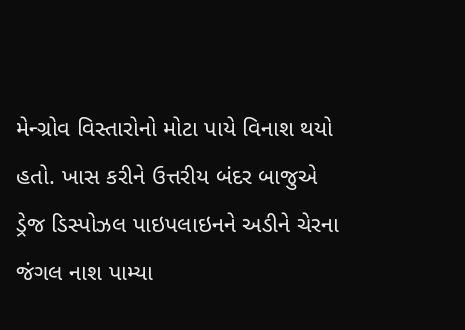મેન્ગ્રોવ વિસ્તારોનો મોટા પાયે વિનાશ થયો હતો. ખાસ કરીને ઉત્તરીય બંદર બાજુએ ડ્રેજ ડિસ્પોઝલ પાઇપલાઇનને અડીને ચેરના જંગલ નાશ પામ્યા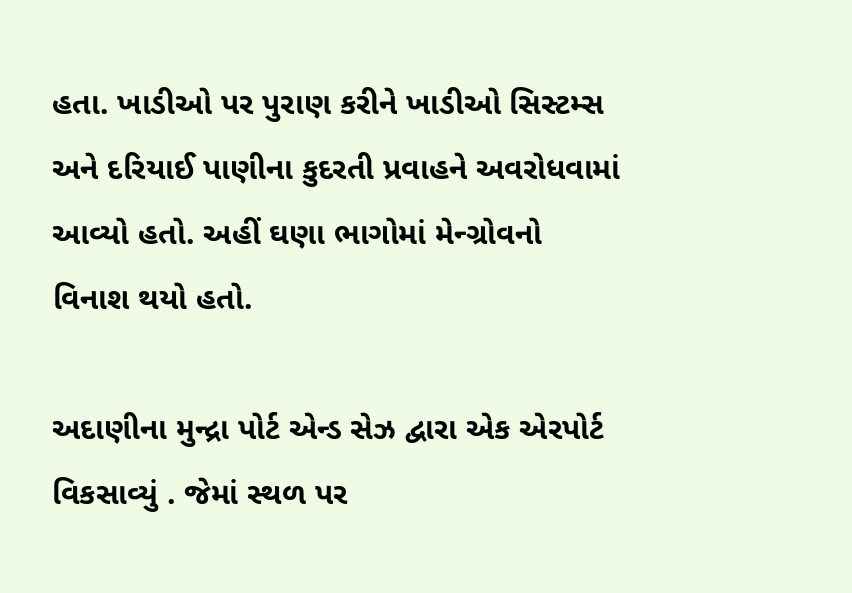હતા. ખાડીઓ પર પુરાણ કરીને ખાડીઓ સિસ્ટમ્સ અને દરિયાઈ પાણીના કુદરતી પ્રવાહને અવરોધવામાં આવ્યો હતો. અહીં ઘણા ભાગોમાં મેન્ગ્રોવનો વિનાશ થયો હતો.

અદાણીના મુન્દ્રા પોર્ટ એન્ડ સેઝ દ્વારા એક એરપોર્ટ વિકસાવ્યું . જેમાં સ્થળ પર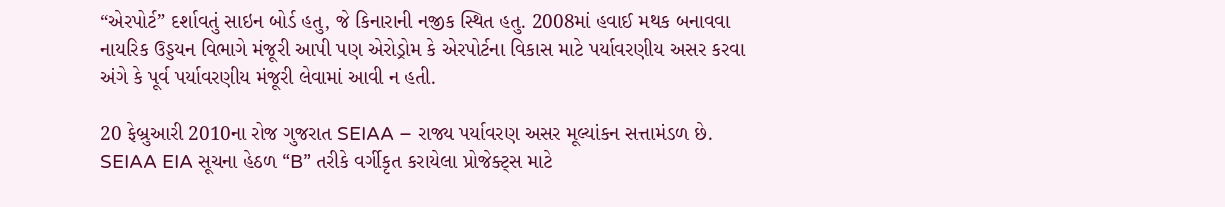“એરપોર્ટ” દર્શાવતું સાઇન બોર્ડ હતુ, જે કિનારાની નજીક સ્થિત હતુ. 2008માં હવાઈ મથક બનાવવા નાયરિક ઉડ્ડયન વિભાગે મંજૂરી આપી પણ એરોડ્રોમ કે એરપોર્ટના વિકાસ માટે પર્યાવરણીય અસર કરવા અંગે કે પૂર્વ પર્યાવરણીય મંજૂરી લેવામાં આવી ન હતી.

20 ફેબ્રુઆરી 2010ના રોજ ગુજરાત SEIAA – રાજ્ય પર્યાવરણ અસર મૂલ્યાંકન સત્તામંડળ છે. SEIAA EIA સૂચના હેઠળ “B” તરીકે વર્ગીકૃત કરાયેલા પ્રોજેક્ટ્સ માટે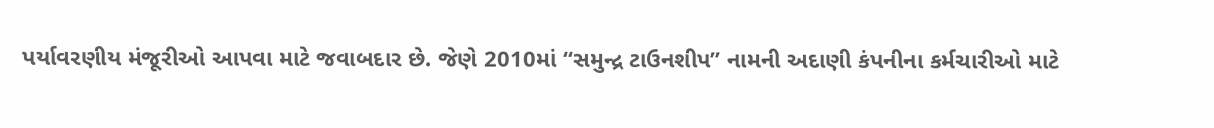પર્યાવરણીય મંજૂરીઓ આપવા માટે જવાબદાર છે. જેણે 2010માં “સમુન્દ્ર ટાઉનશીપ” નામની અદાણી કંપનીના કર્મચારીઓ માટે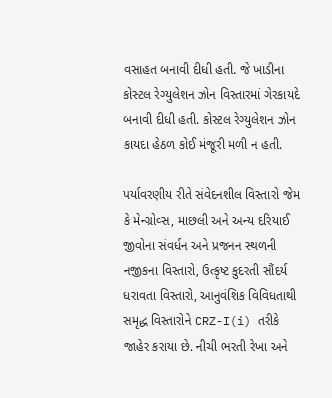વસાહત બનાવી દીધી હતી. જે ખાડીના કોસ્ટલ રેગ્યુલેશન ઝોન વિસ્તારમાં ગેરકાયદે બનાવી દીધી હતી. કોસ્ટલ રેગ્યુલેશન ઝોન કાયદા હેઠળ કોઈ મંજૂરી મળી ન હતી.

પર્યાવરણીય રીતે સંવેદનશીલ વિસ્તારો જેમ કે મેન્ગ્રોવ્સ, માછલી અને અન્ય દરિયાઈ જીવોના સંવર્ધન અને પ્રજનન સ્થળની નજીકના વિસ્તારો, ઉત્કૃષ્ટ કુદરતી સૌંદર્ય ધરાવતા વિસ્તારો, આનુવંશિક વિવિધતાથી સમૃદ્ધ વિસ્તારોને CRZ-I(i) તરીકે જાહેર કરાયા છે. નીચી ભરતી રેખા અને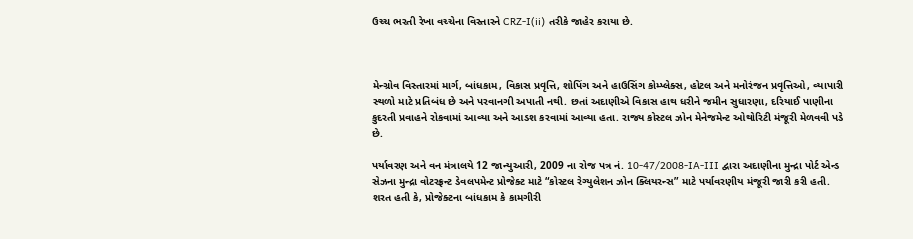ઉચ્ચ ભરતી રેખા વચ્ચેના વિસ્તારને CRZ-I(ii) તરીકે જાહેર કરાયા છે.



મેન્ગ્રોવ વિસ્તારમાં માર્ગ, બાંધકામ, વિકાસ પ્રવૃત્તિ, શોપિંગ અને હાઉસિંગ કોમ્પ્લેક્સ, હોટલ અને મનોરંજન પ્રવૃત્તિઓ, વ્યાપારી સ્થળો માટે પ્રતિબંધ છે અને પરવાનગી અપાતી નથી. છતાં અદાણીએ વિકાસ હાથ ધરીને જમીન સુધારણા, દરિયાઈ પાણીના કુદરતી પ્રવાહને રોકવામાં આવ્યા અને આડશ કરવામાં આવ્યા હતા. રાજ્ય કોસ્ટલ ઝોન મેનેજમેન્ટ ઓથોરિટી મંજૂરી મેળવવી પડે છે.

પર્યાવરણ અને વન મંત્રાલયે 12 જાન્યુઆરી, 2009 ના રોજ પત્ર નં. 10-47/2008-IA-III દ્વારા અદાણીના મુન્દ્રા પોર્ટ એન્ડ સેઝના મુન્દ્રા વોટરફ્રન્ટ ડેવલપમેન્ટ પ્રોજેક્ટ માટે “કોસ્ટલ રેગ્યુલેશન ઝોન ક્લિયરન્સ” માટે પર્યાવરણીય મંજૂરી જારી કરી હતી. શરત હતી કે, પ્રોજેક્ટના બાંધકામ કે કામગીરી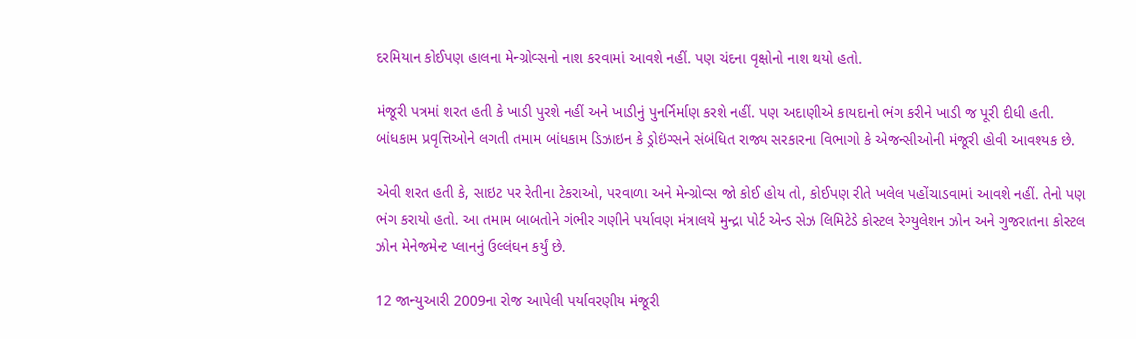દરમિયાન કોઈપણ હાલના મેન્ગ્રોવ્સનો નાશ કરવામાં આવશે નહીં. પણ ચંદના વૃક્ષોનો નાશ થયો હતો.

મંજૂરી પત્રમાં શરત હતી કે ખાડી પુરશે નહીં અને ખાડીનું પુનર્નિર્માણ કરશે નહીં. પણ અદાણીએ કાયદાનો ભંગ કરીને ખાડી જ પૂરી દીધી હતી. બાંધકામ પ્રવૃત્તિઓને લગતી તમામ બાંધકામ ડિઝાઇન કે ડ્રોઇંગ્સને સંબંધિત રાજ્ય સરકારના વિભાગો કે એજન્સીઓની મંજૂરી હોવી આવશ્યક છે.

એવી શરત હતી કે, સાઇટ પર રેતીના ટેકરાઓ, પરવાળા અને મેન્ગ્રોવ્સ જો કોઈ હોય તો, કોઈપણ રીતે ખલેલ પહોંચાડવામાં આવશે નહીં. તેનો પણ ભંગ કરાયો હતો. આ તમામ બાબતોને ગંભીર ગણીને પર્યાવણ મંત્રાલયે મુન્દ્રા પોર્ટ એન્ડ સેઝ લિમિટેડે કોસ્ટલ રેગ્યુલેશન ઝોન અને ગુજરાતના કોસ્ટલ ઝોન મેનેજમેન્ટ પ્લાનનું ઉલ્લંઘન કર્યું છે.

12 જાન્યુઆરી 2009ના રોજ આપેલી પર્યાવરણીય મંજૂરી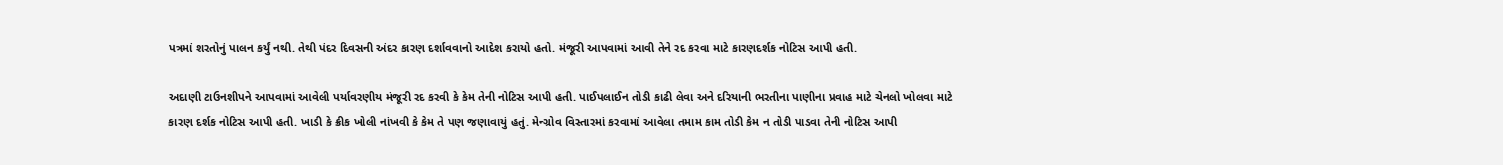પત્રમાં શરતોનું પાલન કર્યું નથી. તેથી પંદર દિવસની અંદર કારણ દર્શાવવાનો આદેશ કરાયો હતો. મંજૂરી આપવામાં આવી તેને રદ કરવા માટે કારણદર્શક નોટિસ આપી હતી.

અદાણી ટાઉનશીપને આપવામાં આવેલી પર્યાવરણીય મંજૂરી રદ કરવી કે કેમ તેની નોટિસ આપી હતી. પાઈપલાઈન તોડી કાઢી લેવા અને દરિયાની ભરતીના પાણીના પ્રવાહ માટે ચેનલો ખોલવા માટે કારણ દર્શક નોટિસ આપી હતી. ખાડી કે ક્રીક ખોલી નાંખવી કે કેમ તે પણ જણાવાયું હતું. મેન્ગ્રોવ વિસ્તારમાં કરવામાં આવેલા તમામ કામ તોડી કેમ ન તોડી પાડવા તેની નોટિસ આપી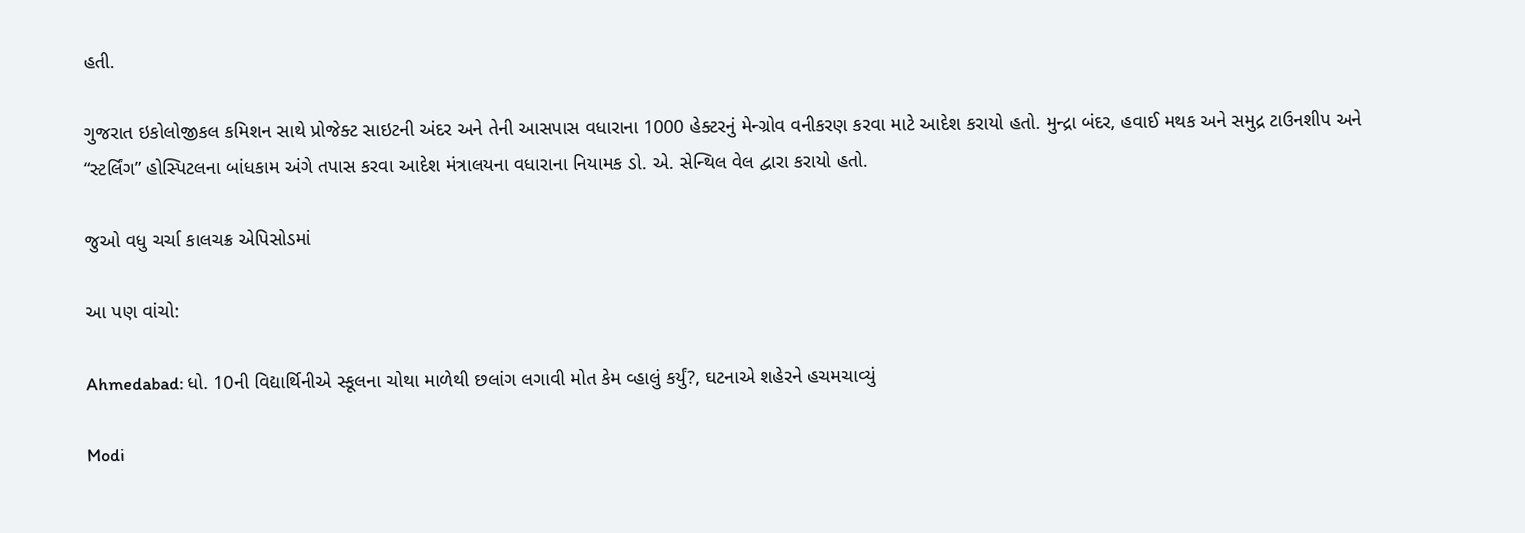હતી.

ગુજરાત ઇકોલોજીકલ કમિશન સાથે પ્રોજેક્ટ સાઇટની અંદર અને તેની આસપાસ વધારાના 1000 હેક્ટરનું મેન્ગ્રોવ વનીકરણ કરવા માટે આદેશ કરાયો હતો. મુન્દ્રા બંદર, હવાઈ મથક અને સમુદ્ર ટાઉનશીપ અને “સ્ટર્લિંગ” હોસ્પિટલના બાંધકામ અંગે તપાસ કરવા આદેશ મંત્રાલયના વધારાના નિયામક ડો. એ. સેન્થિલ વેલ દ્વારા કરાયો હતો.

જુઓ વધુ ચર્ચા કાલચક્ર એપિસોડમાં

આ પણ વાંચો:

Ahmedabad: ધો. 10ની વિદ્યાર્થિનીએ સ્કૂલના ચોથા માળેથી છલાંગ લગાવી મોત કેમ વ્હાલું કર્યું?, ઘટનાએ શહેરને હચમચાવ્યું

Modi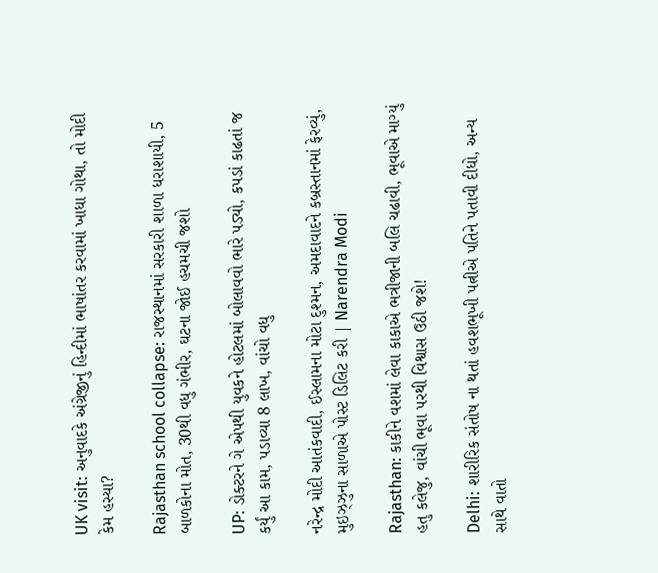UK visit: અનુવાદકે અંગ્રેજીનું હિન્દીમાં ભાષાંતર કરવામાં ખાધા ગોથા, તો મોદી કેમ હસ્યા?

Rajasthan school collapse: રાજસ્થાનમાં સરકારી શાળા ધરાશાયી, 5 બાળકોના મોત, 30થી વધુ ગંભીર, ઘટના જોઈ હચમચી જશો

UP: ડોક્ટરને ગે એપથી યુવકને હોટલમાં બોલાવવો ભારે પડ્યો, કપડાં કાઢતાં જ કર્યું આ કામ, પડાવ્યા 8 લાખ, વાંચો વધુ

નરેન્દ્ર મોદી આતંકવાદી, ઈસ્લામના મોટા દુશ્મન, અમદાવાદને કબ્રસ્તાનમાં ફેરવ્યું, મુઇઝ્ઝુના સાળાએ પોસ્ટ ડિલિટ કરી | Narendra Modi

Rajasthan: કાકીને વશમાં લેવા કાકાએ ભત્રીજાની બલિ ચઢાવી, ભૂવાએ માગ્યું હતુ કલેજુ, વાંચી ભૂવા પરથી વિશ્વાસ ઉઠી જશે!

Delhi: શારીરિક સંતોષ ના થતાં હવશભૂખી પત્નીએ પતિને પતાવી દીધો, અન્ય સાથે વાતો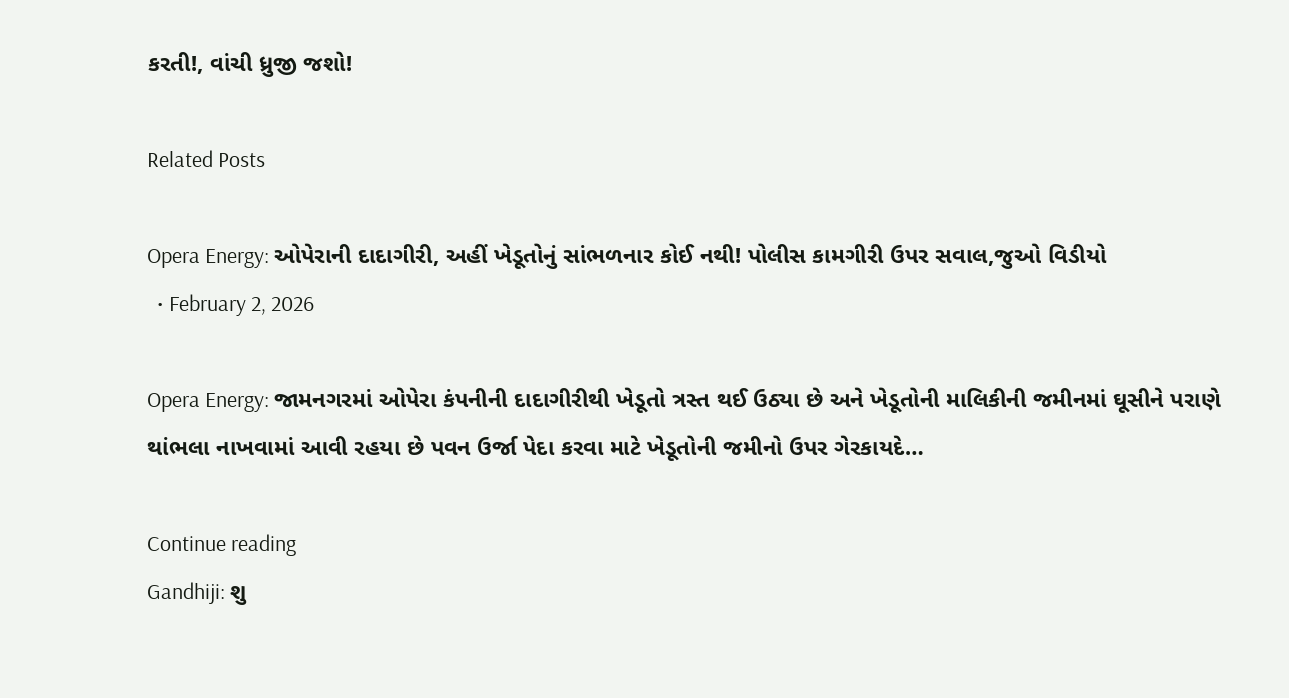કરતી!, વાંચી ધ્રુજી જશો!

Related Posts

Opera Energy: ઓપેરાની દાદાગીરી, અહીં ખેડૂતોનું સાંભળનાર કોઈ નથી! પોલીસ કામગીરી ઉપર સવાલ,જુઓ વિડીયો
  • February 2, 2026

Opera Energy: જામનગરમાં ઓપેરા કંપનીની દાદાગીરીથી ખેડૂતો ત્રસ્ત થઈ ઉઠ્યા છે અને ખેડૂતોની માલિકીની જમીનમાં ઘૂસીને પરાણે થાંભલા નાખવામાં આવી રહયા છે પવન ઉર્જા પેદા કરવા માટે ખેડૂતોની જમીનો ઉપર ગેરકાયદે…

Continue reading
Gandhiji: શુ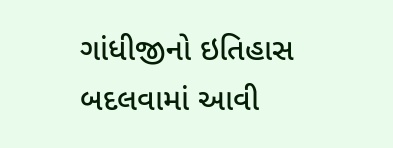ગાંધીજીનો ઇતિહાસ બદલવામાં આવી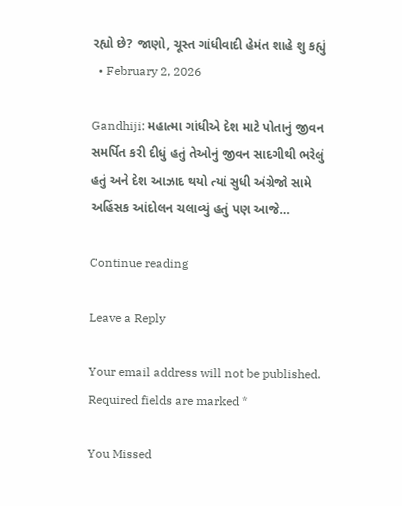રહ્યો છે? જાણો, ચૂસ્ત ગાંધીવાદી હેમંત શાહે શુ કહ્યું
  • February 2, 2026

Gandhiji: મહાત્મા ગાંધીએ દેશ માટે પોતાનું જીવન સમર્પિત કરી દીધું હતું તેઓનું જીવન સાદગીથી ભરેલું હતું અને દેશ આઝાદ થયો ત્યાં સુધી અંગ્રેજો સામે અહિંસક આંદોલન ચલાવ્યું હતું પણ આજે…

Continue reading

Leave a Reply

Your email address will not be published. Required fields are marked *

You Missed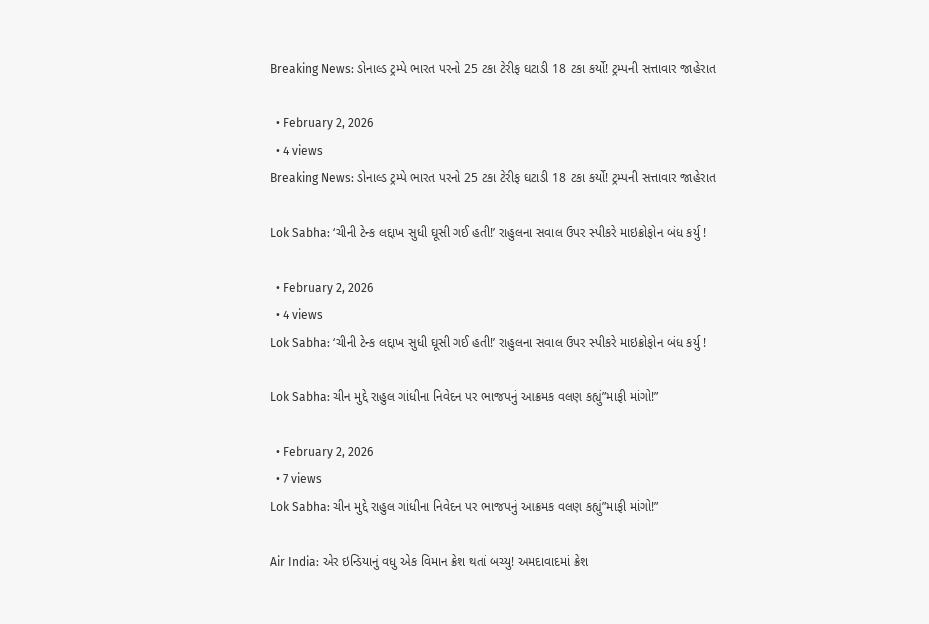Breaking News: ડોનાલ્ડ ટ્રમ્પે ભારત પરનો 25 ટકા ટેરીફ ઘટાડી 18 ટકા કર્યો! ટ્રમ્પની સત્તાવાર જાહેરાત

  • February 2, 2026
  • 4 views
Breaking News: ડોનાલ્ડ ટ્રમ્પે ભારત પરનો 25 ટકા ટેરીફ ઘટાડી 18 ટકા કર્યો! ટ્રમ્પની સત્તાવાર જાહેરાત

Lok Sabha: ‘ચીની ટેન્ક લદ્દાખ સુધી ઘૂસી ગઈ હતી!’ રાહુલના સવાલ ઉપર સ્પીકરે માઇક્રોફોન બંધ કર્યુ !

  • February 2, 2026
  • 4 views
Lok Sabha: ‘ચીની ટેન્ક લદ્દાખ સુધી ઘૂસી ગઈ હતી!’ રાહુલના સવાલ ઉપર સ્પીકરે માઇક્રોફોન બંધ કર્યુ !

Lok Sabha: ચીન મુદ્દે રાહુલ ગાંધીના નિવેદન પર ભાજપનું આક્રમક વલણ કહ્યું”માફી માંગો!”

  • February 2, 2026
  • 7 views
Lok Sabha: ચીન મુદ્દે રાહુલ ગાંધીના નિવેદન પર ભાજપનું આક્રમક વલણ કહ્યું”માફી માંગો!”

Air India: એર ઇન્ડિયાનું વધુ એક વિમાન ક્રેશ થતાં બચ્યુ! અમદાવાદમાં ક્રેશ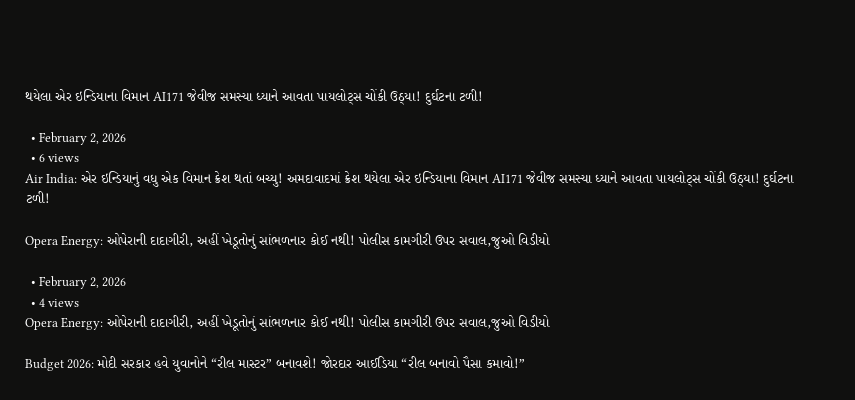થયેલા એર ઇન્ડિયાના વિમાન AI171 જેવીજ સમસ્યા ધ્યાને આવતા પાયલોટ્સ ચોંકી ઉઠ્યા! દુર્ઘટના ટળી!

  • February 2, 2026
  • 6 views
Air India: એર ઇન્ડિયાનું વધુ એક વિમાન ક્રેશ થતાં બચ્યુ! અમદાવાદમાં ક્રેશ થયેલા એર ઇન્ડિયાના વિમાન AI171 જેવીજ સમસ્યા ધ્યાને આવતા પાયલોટ્સ ચોંકી ઉઠ્યા! દુર્ઘટના ટળી!

Opera Energy: ઓપેરાની દાદાગીરી, અહીં ખેડૂતોનું સાંભળનાર કોઈ નથી! પોલીસ કામગીરી ઉપર સવાલ,જુઓ વિડીયો

  • February 2, 2026
  • 4 views
Opera Energy: ઓપેરાની દાદાગીરી, અહીં ખેડૂતોનું સાંભળનાર કોઈ નથી! પોલીસ કામગીરી ઉપર સવાલ,જુઓ વિડીયો

Budget 2026: મોદી સરકાર હવે યુવાનોને “રીલ માસ્ટર” બનાવશે! જોરદાર આઈડિયા “રીલ બનાવો પૈસા કમાવો!”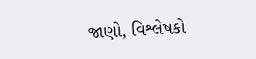જાણો, વિશ્લેષકો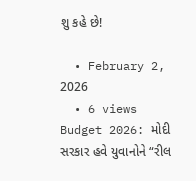શુ કહે છે!

  • February 2, 2026
  • 6 views
Budget 2026: મોદી સરકાર હવે યુવાનોને “રીલ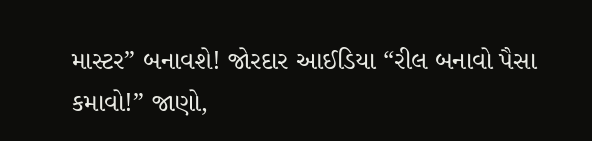માસ્ટર” બનાવશે! જોરદાર આઈડિયા “રીલ બનાવો પૈસા કમાવો!” જાણો,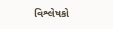વિશ્લેષકો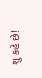શુ કહે છે!